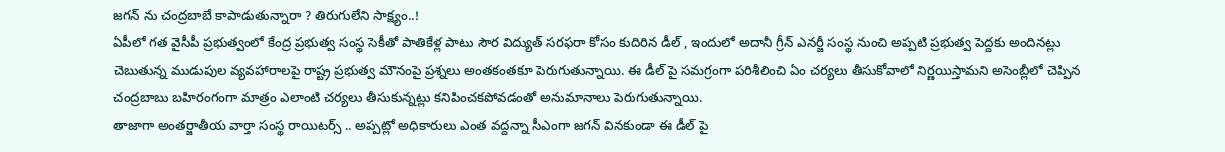జగన్ ను చంద్రబాబే కాపాడుతున్నారా ? తిరుగులేని సాక్ష్యం..!
ఏపీలో గత వైసీపీ ప్రభుత్వంలో కేంద్ర ప్రభుత్వ సంస్థ సెకీతో పాతికేళ్ల పాటు సౌర విద్యుత్ సరఫరా కోసం కుదిరిన డీల్ , ఇందులో అదానీ గ్రీన్ ఎనర్జీ సంస్థ నుంచి అప్పటి ప్రభుత్వ పెద్దకు అందినట్లు చెబుతున్న ముడుపుల వ్యవహారాలపై రాష్ట్ర ప్రభుత్వ మౌనంపై ప్రశ్నలు అంతకంతకూ పెరుగుతున్నాయి. ఈ డీల్ పై సమగ్రంగా పరిశీలించి ఏం చర్యలు తీసుకోవాలో నిర్ణయిస్తామని అసెంబ్లీలో చెప్పిన చంద్రబాబు బహిరంగంగా మాత్రం ఎలాంటి చర్యలు తీసుకున్నట్లు కనిపించకపోవడంతో అనుమానాలు పెరుగుతున్నాయి.
తాజాగా అంతర్జాతీయ వార్తా సంస్థ రాయిటర్స్ .. అప్పట్లో అధికారులు ఎంత వద్దన్నా సీఎంగా జగన్ వినకుండా ఈ డీల్ పై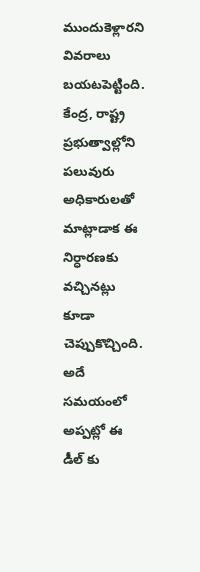ముందుకెళ్లారని వివరాలు బయటపెట్టింది. కేంద్ర, రాష్ట్ర ప్రభుత్వాల్లోని పలువురు అధికారులతో మాట్లాడాక ఈ నిర్ధారణకు వచ్చినట్లు కూడా చెప్పుకొచ్చింది. అదే సమయంలో అప్పట్లో ఈ డీల్ కు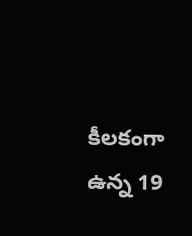కీలకంగా ఉన్న 19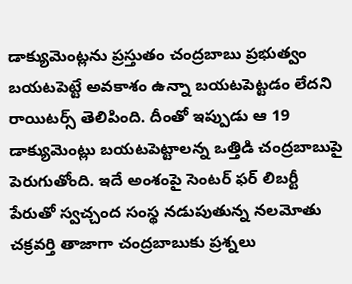డాక్యుమెంట్లను ప్రస్తుతం చంద్రబాబు ప్రభుత్వం బయటపెట్టే అవకాశం ఉన్నా బయటపెట్టడం లేదని రాయిటర్స్ తెలిపింది. దీంతో ఇప్పుడు ఆ 19 డాక్యుమెంట్లు బయటపెట్టాలన్న ఒత్తిడి చంద్రబాబుపై పెరుగుతోంది. ఇదే అంశంపై సెంటర్ ఫర్ లిబర్టీ పేరుతో స్వచ్చంద సంస్థ నడుపుతున్న నలమోతు చక్రవర్తి తాజాగా చంద్రబాబుకు ప్రశ్నలు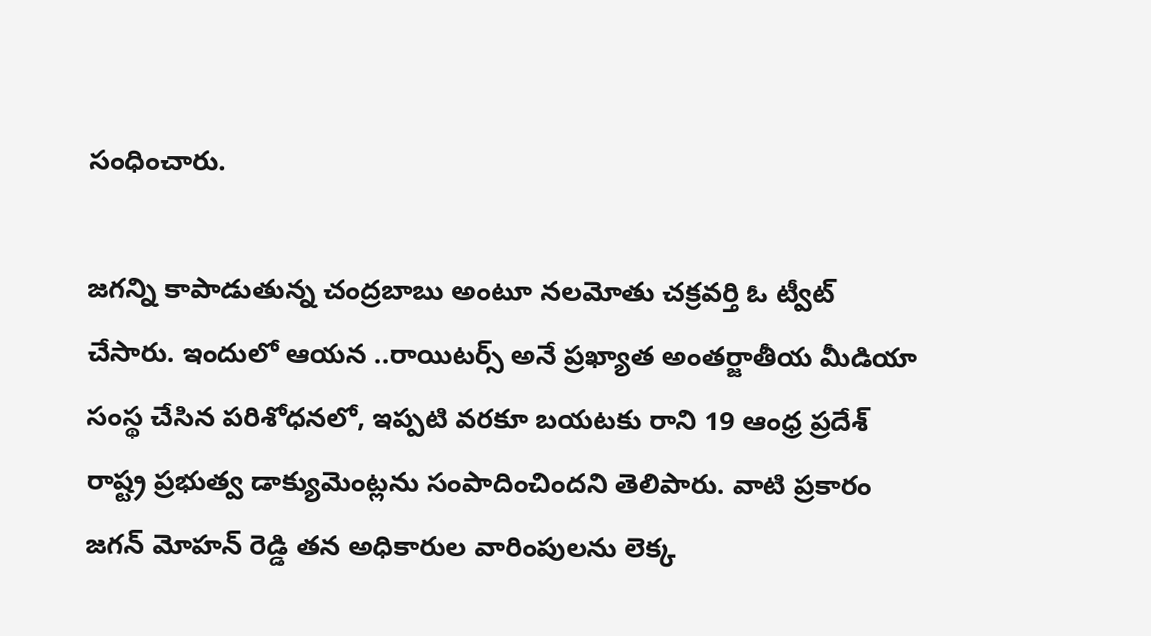సంధించారు.

జగన్ని కాపాడుతున్న చంద్రబాబు అంటూ నలమోతు చక్రవర్తి ఓ ట్వీట్ చేసారు. ఇందులో ఆయన ..రాయిటర్స్ అనే ప్రఖ్యాత అంతర్జాతీయ మీడియా సంస్థ చేసిన పరిశోధనలో, ఇప్పటి వరకూ బయటకు రాని 19 ఆంధ్ర ప్రదేశ్ రాష్ట్ర ప్రభుత్వ డాక్యుమెంట్లను సంపాదించిందని తెలిపారు. వాటి ప్రకారం జగన్ మోహన్ రెడ్డి తన అధికారుల వారింపులను లెక్క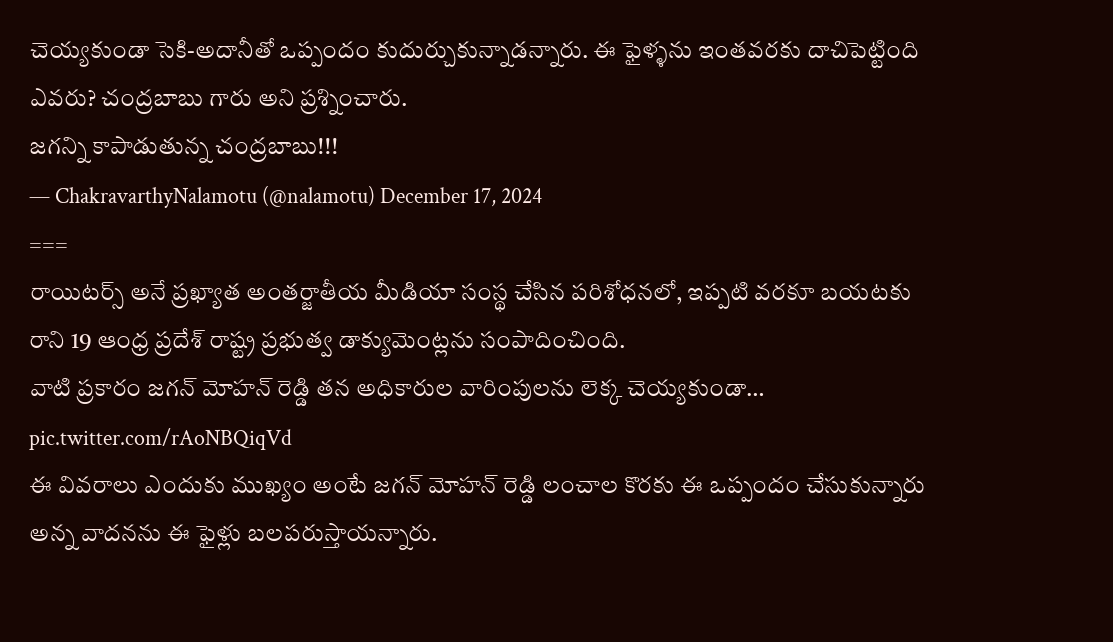చెయ్యకుండా సెకి-అదానీతో ఒప్పందం కుదుర్చుకున్నాడన్నారు. ఈ ఫైళ్ళను ఇంతవరకు దాచిపెట్టింది ఎవరు? చంద్రబాబు గారు అని ప్రశ్నించారు.
జగన్ని కాపాడుతున్న చంద్రబాబు!!!
— ChakravarthyNalamotu (@nalamotu) December 17, 2024
===
రాయిటర్స్ అనే ప్రఖ్యాత అంతర్జాతీయ మీడియా సంస్థ చేసిన పరిశోధనలో, ఇప్పటి వరకూ బయటకు రాని 19 ఆంధ్ర ప్రదేశ్ రాష్ట్ర ప్రభుత్వ డాక్యుమెంట్లను సంపాదించింది.
వాటి ప్రకారం జగన్ మోహన్ రెడ్డి తన అధికారుల వారింపులను లెక్క చెయ్యకుండా… pic.twitter.com/rAoNBQiqVd
ఈ వివరాలు ఎందుకు ముఖ్యం అంటే జగన్ మోహన్ రెడ్డి లంచాల కొరకు ఈ ఒప్పందం చేసుకున్నారు అన్న వాదనను ఈ ఫైళ్లు బలపరుస్తాయన్నారు.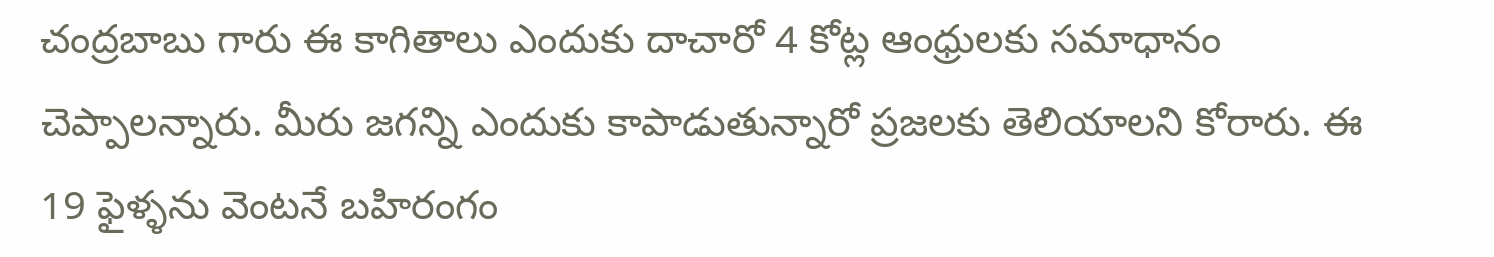చంద్రబాబు గారు ఈ కాగితాలు ఎందుకు దాచారో 4 కోట్ల ఆంధ్రులకు సమాధానం చెప్పాలన్నారు. మీరు జగన్ని ఎందుకు కాపాడుతున్నారో ప్రజలకు తెలియాలని కోరారు. ఈ 19 ఫైళ్ళను వెంటనే బహిరంగం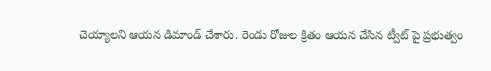చెయ్యాలని ఆయన డిమాండ్ చేశారు. రెండు రోజుల క్రితం ఆయన చేసిన ట్వీట్ పై ప్రభుత్వం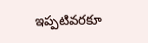ఇప్పటివరకూ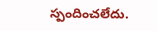స్పందించలేదు.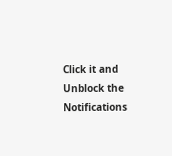Click it and Unblock the Notifications